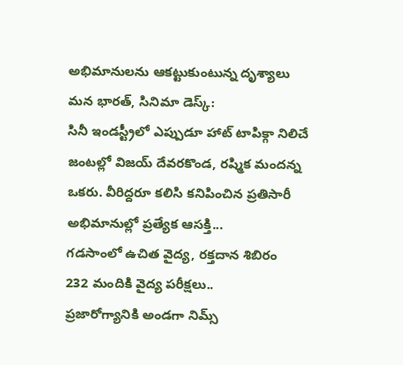అభిమానులను ఆకట్టుకుంటున్న దృశ్యాలు
మన భారత్, సినిమా డెస్క్:
సినీ ఇండస్ట్రీలో ఎప్పుడూ హాట్ టాపిక్గా నిలిచే జంటల్లో విజయ్ దేవరకొండ, రష్మిక మందన్న ఒకరు. వీరిద్దరూ కలిసి కనిపించిన ప్రతిసారీ అభిమానుల్లో ప్రత్యేక ఆసక్తి...
గడసాంలో ఉచిత వైద్య, రక్తదాన శిబిరం
232 మందికి వైద్య పరీక్షలు..
ప్రజారోగ్యానికి అండగా నిమ్స్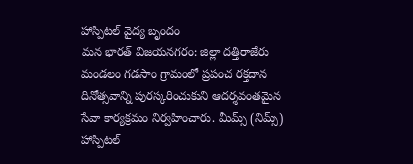హాస్పిటల్ వైద్య బృందం
మన భారత్ విజయనగరం: జిల్లా దత్తిరాజేరు మండలం గడసాం గ్రామంలో ప్రపంచ రక్తదాన దినోత్సవాన్ని పురస్కరించుకుని ఆదర్శవంతమైన సేవా కార్యక్రమం నిర్వహించారు. మీమ్స్ (నిమ్స్) హాస్పిటల్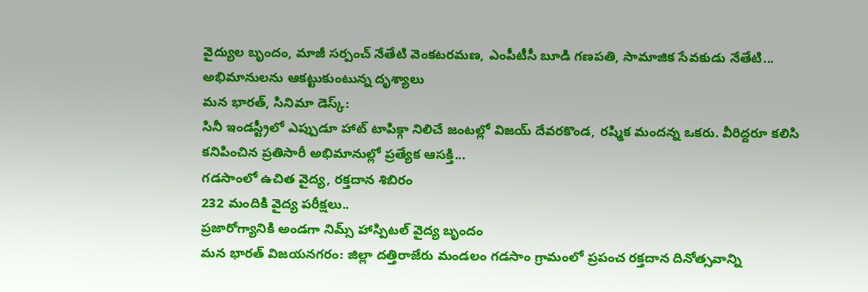వైద్యుల బృందం, మాజీ సర్పంచ్ నేతేటి వెంకటరమణ, ఎంపీటీసీ బూడి గణపతి, సామాజిక సేవకుడు నేతేటి...
అభిమానులను ఆకట్టుకుంటున్న దృశ్యాలు
మన భారత్, సినిమా డెస్క్:
సినీ ఇండస్ట్రీలో ఎప్పుడూ హాట్ టాపిక్గా నిలిచే జంటల్లో విజయ్ దేవరకొండ, రష్మిక మందన్న ఒకరు. వీరిద్దరూ కలిసి కనిపించిన ప్రతిసారీ అభిమానుల్లో ప్రత్యేక ఆసక్తి...
గడసాంలో ఉచిత వైద్య, రక్తదాన శిబిరం
232 మందికి వైద్య పరీక్షలు..
ప్రజారోగ్యానికి అండగా నిమ్స్ హాస్పిటల్ వైద్య బృందం
మన భారత్ విజయనగరం: జిల్లా దత్తిరాజేరు మండలం గడసాం గ్రామంలో ప్రపంచ రక్తదాన దినోత్సవాన్ని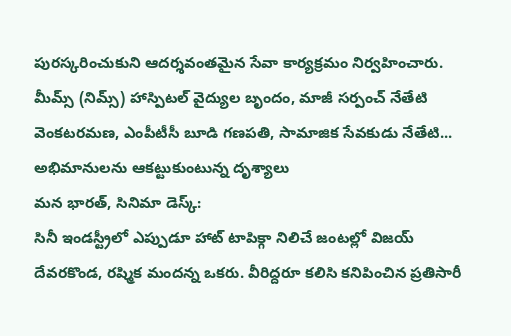పురస్కరించుకుని ఆదర్శవంతమైన సేవా కార్యక్రమం నిర్వహించారు. మీమ్స్ (నిమ్స్) హాస్పిటల్ వైద్యుల బృందం, మాజీ సర్పంచ్ నేతేటి వెంకటరమణ, ఎంపీటీసీ బూడి గణపతి, సామాజిక సేవకుడు నేతేటి...
అభిమానులను ఆకట్టుకుంటున్న దృశ్యాలు
మన భారత్, సినిమా డెస్క్:
సినీ ఇండస్ట్రీలో ఎప్పుడూ హాట్ టాపిక్గా నిలిచే జంటల్లో విజయ్ దేవరకొండ, రష్మిక మందన్న ఒకరు. వీరిద్దరూ కలిసి కనిపించిన ప్రతిసారీ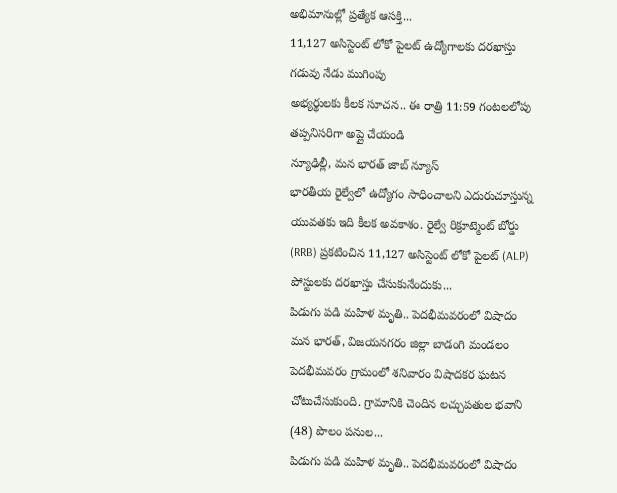అభిమానుల్లో ప్రత్యేక ఆసక్తి...
11,127 అసిస్టెంట్ లోకో పైలట్ ఉద్యోగాలకు దరఖాస్తు గడువు నేడు ముగింపు
అభ్యర్థులకు కీలక సూచన.. ఈ రాత్రి 11:59 గంటలలోపు తప్పనిసరిగా అప్లై చేయండి
న్యూఢిల్లీ, మన భారత్ జాబ్ న్యూస్
భారతీయ రైల్వేలో ఉద్యోగం సాధించాలని ఎదురుచూస్తున్న యువతకు ఇది కీలక అవకాశం. రైల్వే రిక్రూట్మెంట్ బోర్డు (RRB) ప్రకటించిన 11,127 అసిస్టెంట్ లోకో పైలట్ (ALP) పోస్టులకు దరఖాస్తు చేసుకునేందుకు...
పిడుగు పడి మహిళ మృతి.. పెదభీమవరంలో విషాదం
మన భారత్, విజయనగరం జిల్లా బాడంగి మండలం పెదభీమవరం గ్రామంలో శనివారం విషాదకర ఘటన చోటుచేసుకుంది. గ్రామానికి చెందిన లచ్చుపతుల భవాని (48) పొలం పనుల...
పిడుగు పడి మహిళ మృతి.. పెదభీమవరంలో విషాదం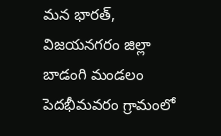మన భారత్, విజయనగరం జిల్లా బాడంగి మండలం పెదభీమవరం గ్రామంలో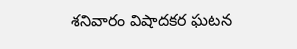శనివారం విషాదకర ఘటన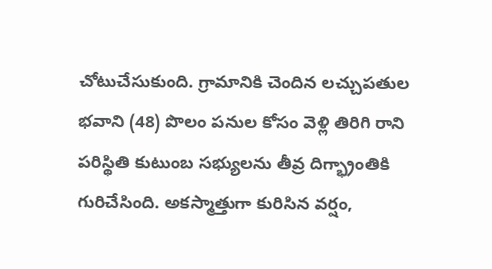చోటుచేసుకుంది. గ్రామానికి చెందిన లచ్చుపతుల భవాని (48) పొలం పనుల కోసం వెళ్లి తిరిగి రాని పరిస్థితి కుటుంబ సభ్యులను తీవ్ర దిగ్భ్రాంతికి గురిచేసింది. అకస్మాత్తుగా కురిసిన వర్షం,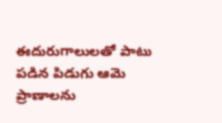ఈదురుగాలులతో పాటు పడిన పిడుగు ఆమె ప్రాణాలను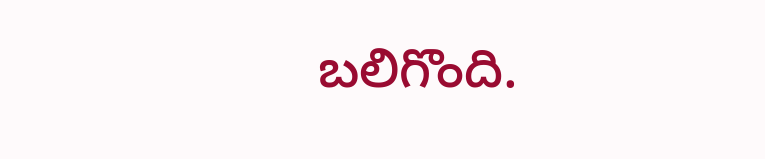బలిగొంది.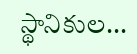స్థానికుల...